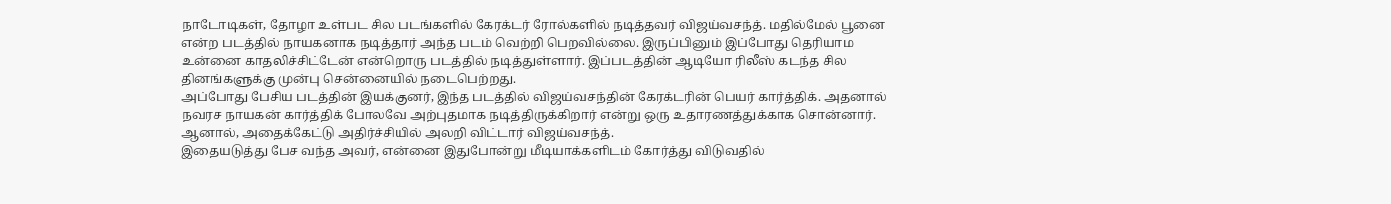நாடோடிகள், தோழா உள்பட சில படங்களில் கேரக்டர் ரோல்களில் நடித்தவர் விஜய்வசந்த். மதில்மேல் பூனை என்ற படத்தில் நாயகனாக நடித்தார் அந்த படம் வெற்றி பெறவில்லை. இருப்பினும் இப்போது தெரியாம உன்னை காதலிச்சிட்டேன் என்றொரு படத்தில் நடித்துள்ளார். இப்படத்தின் ஆடியோ ரிலீஸ் கடந்த சில தினங்களுக்கு முன்பு சென்னையில் நடைபெற்றது.
அப்போது பேசிய படத்தின் இயக்குனர், இந்த படத்தில் விஜய்வசந்தின் கேரக்டரின் பெயர் கார்த்திக். அதனால் நவரச நாயகன் கார்த்திக் போலவே அற்புதமாக நடித்திருக்கிறார் என்று ஒரு உதாரணத்துக்காக சொன்னார். ஆனால், அதைக்கேட்டு அதிர்ச்சியில் அலறி விட்டார் விஜய்வசந்த்.
இதையடுத்து பேச வந்த அவர், என்னை இதுபோன்று மீடியாக்களிடம் கோர்த்து விடுவதில்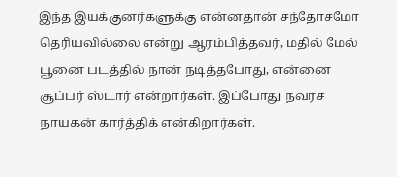இந்த இயக்குனர்களுக்கு என்னதான் சந்தோசமோ தெரியவில்லை என்று ஆரம்பித்தவர், மதில் மேல் பூனை படத்தில் நான் நடித்தபோது, என்னை சூப்பர் ஸ்டார் என்றார்கள். இப்போது நவரச நாயகன் கார்த்திக் என்கிறார்கள்.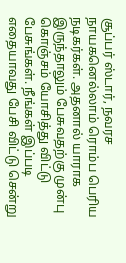சூப்பர் ஸ்டார், நவரச நாயகனெல்லாம் ரொம்ப பெரிய நடிகர்கள். அதனால் யாராக இருந்தாலும் பேசுவதற்கு முன்பு கொஞ்சம் யோசித்து விட்டு பேசுங்கள். நீங்கள் இப்படி எதையாவது பேசி விட்டு சென்று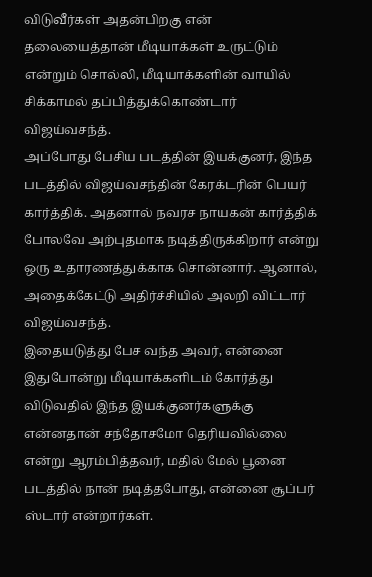விடுவீர்கள் அதன்பிறகு என் தலையைத்தான் மீடியாக்கள் உருட்டும் என்றும் சொல்லி, மீடியாக்களின் வாயில் சிக்காமல் தப்பித்துக்கொண்டார் விஜய்வசந்த்.
அப்போது பேசிய படத்தின் இயக்குனர், இந்த படத்தில் விஜய்வசந்தின் கேரக்டரின் பெயர் கார்த்திக். அதனால் நவரச நாயகன் கார்த்திக் போலவே அற்புதமாக நடித்திருக்கிறார் என்று ஒரு உதாரணத்துக்காக சொன்னார். ஆனால், அதைக்கேட்டு அதிர்ச்சியில் அலறி விட்டார் விஜய்வசந்த்.
இதையடுத்து பேச வந்த அவர், என்னை இதுபோன்று மீடியாக்களிடம் கோர்த்து விடுவதில் இந்த இயக்குனர்களுக்கு என்னதான் சந்தோசமோ தெரியவில்லை என்று ஆரம்பித்தவர், மதில் மேல் பூனை படத்தில் நான் நடித்தபோது, என்னை சூப்பர் ஸ்டார் என்றார்கள்.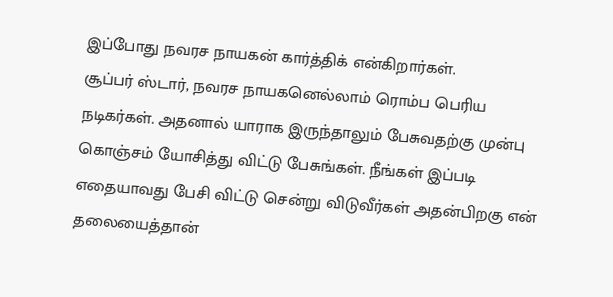இப்போது நவரச நாயகன் கார்த்திக் என்கிறார்கள்.
சூப்பர் ஸ்டார், நவரச நாயகனெல்லாம் ரொம்ப பெரிய நடிகர்கள். அதனால் யாராக இருந்தாலும் பேசுவதற்கு முன்பு கொஞ்சம் யோசித்து விட்டு பேசுங்கள். நீங்கள் இப்படி எதையாவது பேசி விட்டு சென்று விடுவீர்கள் அதன்பிறகு என் தலையைத்தான்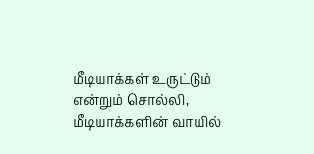மீடியாக்கள் உருட்டும் என்றும் சொல்லி, மீடியாக்களின் வாயில்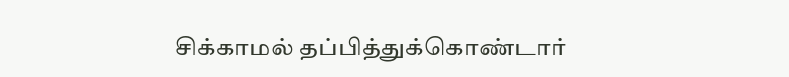சிக்காமல் தப்பித்துக்கொண்டார்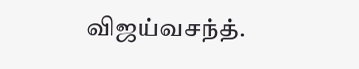விஜய்வசந்த்.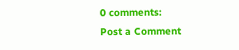0 comments:
Post a Comment